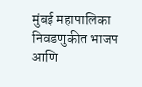मुंबई महापालिका निवडणुकीत भाजप आणि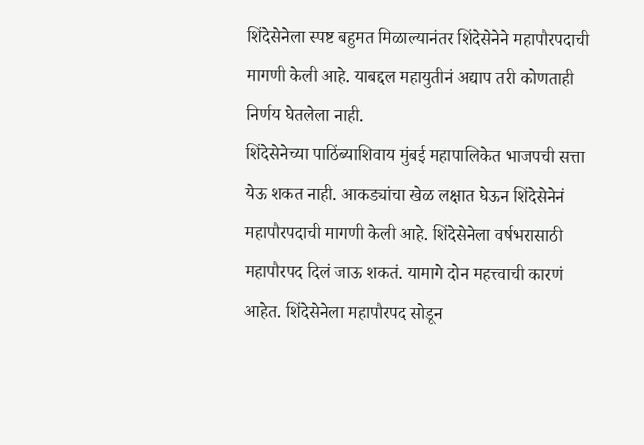शिंदेसेनेला स्पष्ट बहुमत मिळाल्यानंतर शिंदेसेनेने महापौरपदाची मागणी केली आहे. याबद्दल महायुतीनं अद्याप तरी कोणताही निर्णय घेतलेला नाही.
शिंदेसेनेच्या पाठिंब्याशिवाय मुंबई महापालिकेत भाजपची सत्ता येऊ शकत नाही. आकड्यांचा खेळ लक्षात घेऊन शिंदेसेनेनं महापौरपदाची मागणी केली आहे. शिंदेसेनेला वर्षभरासाठी महापौरपद दिलं जाऊ शकतं. यामागे दोन महत्त्वाची कारणं आहेत. शिंदेसेनेला महापौरपद सोडून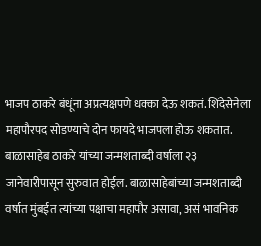भाजप ठाकरे बंधूंना अप्रत्यक्षपणे धक्का देऊ शकतं. शिंदेसेनेला महापौरपद सोडण्याचे दोन फायदे भाजपला होऊ शकतात.
बाळासाहेब ठाकरे यांच्या जन्मशताब्दी वर्षाला २३ जानेवारीपासून सुरुवात होईल. बाळासाहेबांच्या जन्मशताब्दी वर्षात मुंबईत त्यांच्या पक्षाचा महापौर असावा, असं भावनिक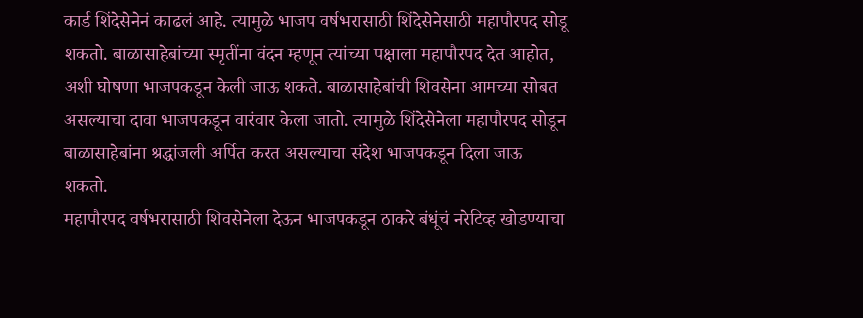कार्ड शिंदेसेनेनं काढलं आहे. त्यामुळे भाजप वर्षभरासाठी शिंदेसेनेसाठी महापौरपद सोडू शकतो. बाळासाहेबांच्या स्मृतींना वंदन म्हणून त्यांच्या पक्षाला महापौरपद देत आहोत, अशी घोषणा भाजपकडून केली जाऊ शकते. बाळासाहेबांची शिवसेना आमच्या सोबत असल्याचा दावा भाजपकडून वारंवार केला जातो. त्यामुळे शिंदेसेनेला महापौरपद सोडून बाळासाहेबांना श्रद्धांजली अर्पित करत असल्याचा संदेश भाजपकडून दिला जाऊ शकतो.
महापौरपद वर्षभरासाठी शिवसेनेला देऊन भाजपकडून ठाकरे बंधूंचं नरेटिव्ह खोडण्याचा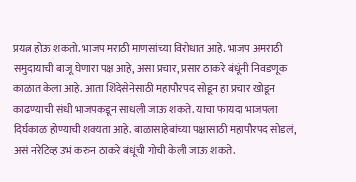प्रयत्न होऊ शकतो. भाजप मराठी माणसांच्या विरोधात आहे. भाजप अमराठी समुदायाची बाजू घेणारा पक्ष आहे, असा प्रचार, प्रसार ठाकरे बंधूंनी निवडणूक काळात केला आहे. आता शिंदेसेनेसाठी महापौरपद सोडून हा प्रचार खोडून काढण्याची संधी भाजपकडून साधली जाऊ शकते. याचा फायदा भाजपला दिर्घकाळ होण्याची शक्यता आहे. बाळासाहेबांच्या पक्षासाठी महापौरपद सोडलं, असं नरेटिव्ह उभं करुन ठाकरे बंधूंची गोची केली जाऊ शकते.